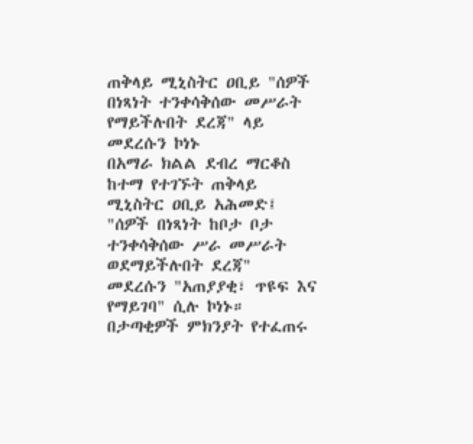ጠቅላይ ሚኒስትር ዐቢይ "ሰዎች በነጻነት ተንቀሳቅሰው መሥራት የማይችሉበት ደረጃ" ላይ መደረሱን ኮነኑ
በአማራ ክልል ደብረ ማርቆስ ከተማ የተገኙት ጠቅላይ ሚኒስትር ዐቢይ አሕመድ፤ "ሰዎች በነጻነት ከቦታ ቦታ ተንቀሳቅሰው ሥራ መሥራት ወደማይችሉበት ደረጃ" መደረሱን "አጠያያቂ፣ ጥዩፍ እና የማይገባ" ሲሉ ኮነኑ። በታጣቂዎች ምክንያት የተፈጠሩ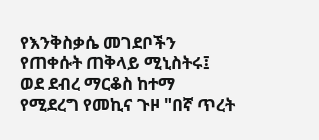የእንቅስቃሴ መገደቦችን የጠቀሱት ጠቅላይ ሚኒስትሩ፤ ወደ ደብረ ማርቆስ ከተማ የሚደረግ የመኪና ጉዞ "በኛ ጥረት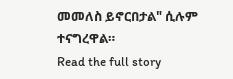መመለስ ይኖርበታል" ሲሉም ተናግረዋል።
Read the full story